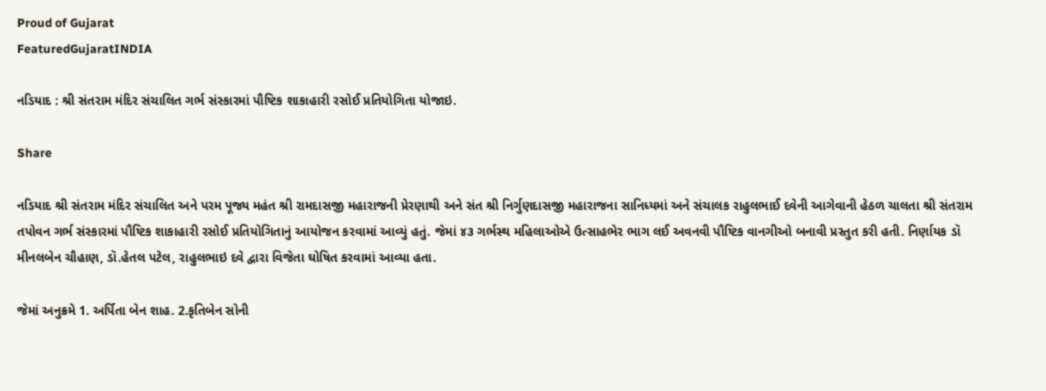Proud of Gujarat
FeaturedGujaratINDIA

નડિયાદ : શ્રી સંતરામ મંદિર સંચાલિત ગર્ભ સંસ્કારમાં પૌષ્ટિક શાકાહારી રસોઈ પ્રતિયોગિતા યોજાઇ.

Share

નડિયાદ શ્રી સંતરામ મંદિર સંચાલિત અને પરમ પૂજ્ય મહંત શ્રી રામદાસજી મહારાજની પ્રેરણાથી અને સંત શ્રી નિર્ગુણદાસજી મહારાજના સાનિધ્યમાં અને સંચાલક રાહુલભાઈ દવેની આગેવાની હેઠળ ચાલતા શ્રી સંતરામ તપોવન ગર્ભ સંસ્કારમાં પૌષ્ટિક શાકાહારી રસોઈ પ્રતિયોગિતાનું આયોજન કરવામાં આવ્યું હતું. જેમાં ૪૩ ગર્ભસ્થ મહિલાઓએ ઉત્સાહભેર ભાગ લઈ અવનવી પૌષ્ટિક વાનગીઓ બનાવી પ્રસ્તુત કરી હતી. નિર્ણાયક ડૉ મીનલબેન ચૌહાણ, ડૉ.હેતલ પટેલ, રાહુલભાઇ દવે દ્વારા વિજેતા ઘોષિત કરવામાં આવ્યા હતા.

જેમાં અનુક્રમે 1. અર્પિતા બેન શાહ. 2.કૃતિબેન સોની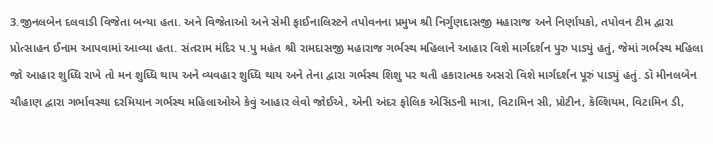3.જીનલબેન દલવાડી વિજેતા બન્યા હતા. અને વિજેતાઓ અને સેમી ફાઈનાલિસ્ટને તપોવનના પ્રમુખ શ્રી નિર્ગુણદાસજી મહારાજ અને નિર્ણાયકો, તપોવન ટીમ દ્વારા પ્રોત્સાહન ઈનામ આપવામાં આવ્યા હતા. સંતરામ મંદિર પ.પુ મહંત શ્રી રામદાસજી મહારાજ ગર્ભસ્થ મહિલાને આહાર વિશે માર્ગદર્શન પુરુ પાડ્યું હતું, જેમાં ગર્ભસ્થ મહિલા જો આહાર શુધ્ધિ રાખે તો મન શુધ્ધિ થાય અને વ્યવહાર શુધ્ધિ થાય અને તેના દ્વારા ગર્ભસ્થ શિશુ પર થતી હકારાત્મક અસરો વિશે માર્ગદર્શન પૂરું પાડ્યું હતું. ડૉ મીનલબેન ચૌહાણ દ્વારા ગર્ભાવસ્થા દરમિયાન ગર્ભસ્થ મહિલાઓએ કેવું આહાર લેવો જોઈએ, એની અંદર ફોલિક એસિડની માત્રા, વિટામિન સી, પ્રોટીન, કૅલ્શિયમ, વિટામિન ડી,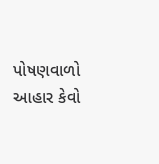પોષણવાળો આહાર કેવો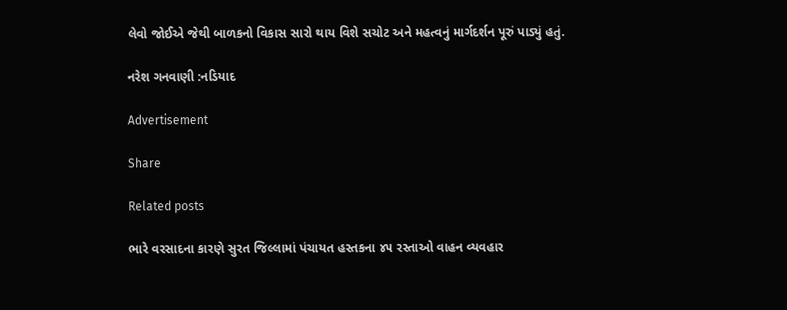લેવો જોઈએ જેથી બાળકનો વિકાસ સારો થાય વિશે સચોટ અને મહત્વનું માર્ગદર્શન પૂરું પાડ્યું હતું.

નરેશ ગનવાણી :નડિયાદ

Advertisement

Share

Related posts

ભારે વરસાદના કારણે સુરત જિલ્લામાં પંચાયત હસ્તકના ૪૫ રસ્તાઓ વાહન વ્યવહાર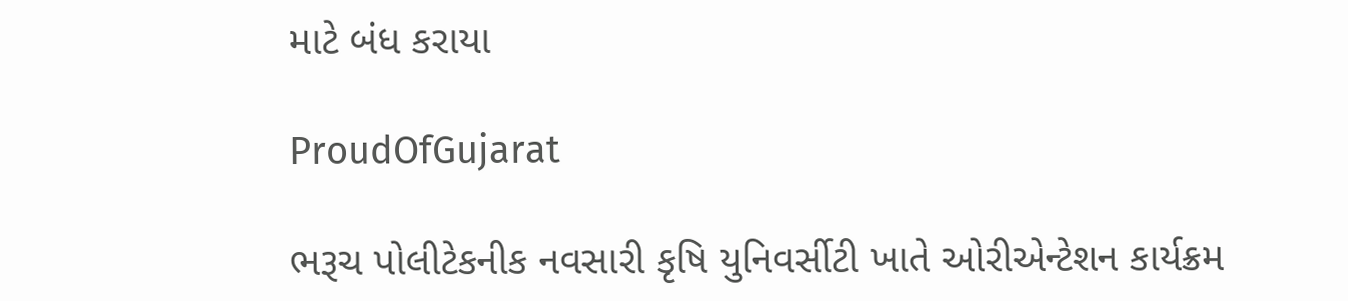માટે બંધ કરાયા

ProudOfGujarat

ભરૂચ પોલીટેકનીક નવસારી કૃષિ યુનિવર્સીટી ખાતે ઓરીએન્ટેશન કાર્યક્રમ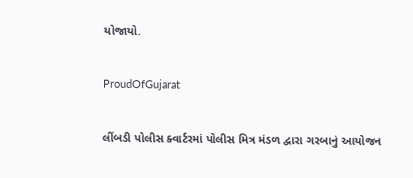યોજાયો.

ProudOfGujarat

લીંબડી પોલીસ ક્વાર્ટરમાં પોલીસ મિત્ર મંડળ દ્વારા ગરબાનું આયોજન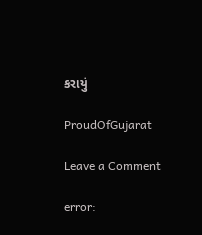કરાયું

ProudOfGujarat

Leave a Comment

error: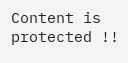Content is protected !!